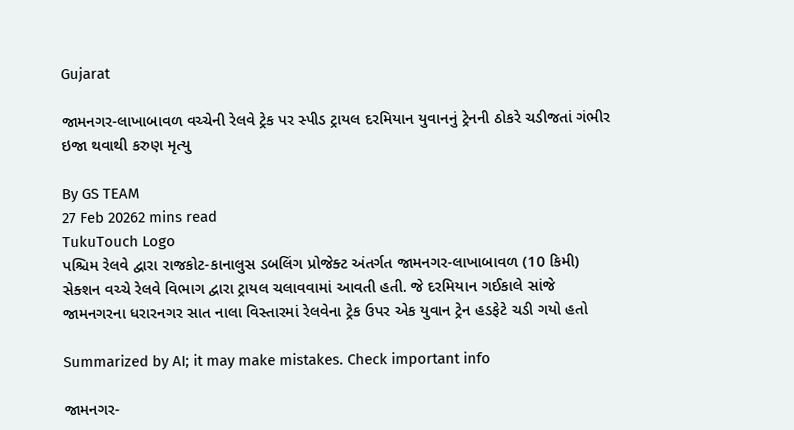Gujarat

જામનગર-લાખાબાવળ વચ્ચેની રેલવે ટ્રેક પર સ્પીડ ટ્રાયલ દરમિયાન યુવાનનું ટ્રેનની ઠોકરે ચડીજતાં ગંભીર ઇજા થવાથી કરુણ મૃત્યુ

By GS TEAM
27 Feb 20262 mins read
TukuTouch Logo
પશ્ચિમ રેલવે દ્વારા રાજકોટ-કાનાલુસ ડબલિંગ પ્રોજેક્ટ અંતર્ગત જામનગર-લાખાબાવળ (10 કિમી) સેક્શન વચ્ચે રેલવે વિભાગ દ્વારા ટ્રાયલ ચલાવવામાં આવતી હતી. જે દરમિયાન ગઈકાલે સાંજે જામનગરના ધરારનગર સાત નાલા વિસ્તારમાં રેલવેના ટ્રેક ઉપર એક યુવાન ટ્રેન હડફેટે ચડી ગયો હતો

Summarized by AI; it may make mistakes. Check important info

જામનગર-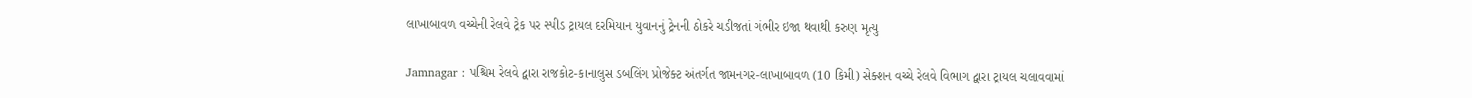લાખાબાવળ વચ્ચેની રેલવે ટ્રેક પર સ્પીડ ટ્રાયલ દરમિયાન યુવાનનું ટ્રેનની ઠોકરે ચડીજતાં ગંભીર ઇજા થવાથી કરુણ મૃત્યુ

Jamnagar : પશ્ચિમ રેલવે દ્વારા રાજકોટ-કાનાલુસ ડબલિંગ પ્રોજેક્ટ અંતર્ગત જામનગર-લાખાબાવળ (10 કિમી) સેક્શન વચ્ચે રેલવે વિભાગ દ્વારા ટ્રાયલ ચલાવવામાં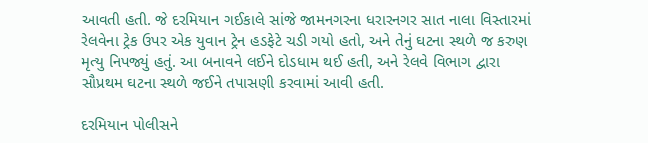આવતી હતી. જે દરમિયાન ગઈકાલે સાંજે જામનગરના ધરારનગર સાત નાલા વિસ્તારમાં રેલવેના ટ્રેક ઉપર એક યુવાન ટ્રેન હડફેટે ચડી ગયો હતો, અને તેનું ઘટના સ્થળે જ કરુણ મૃત્યુ નિપજ્યું હતું. આ બનાવને લઈને દોડધામ થઈ હતી, અને રેલવે વિભાગ દ્વારા સૌપ્રથમ ઘટના સ્થળે જઈને તપાસણી કરવામાં આવી હતી.

દરમિયાન પોલીસને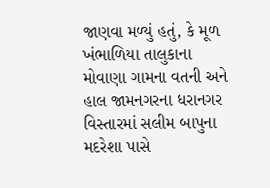જાણવા મળ્યું હતું, કે મૂળ ખંભાળિયા તાલુકાના મોવાણા ગામના વતની અને હાલ જામનગરના ધરાનગર વિસ્તારમાં સલીમ બાપુના મદરેશા પાસે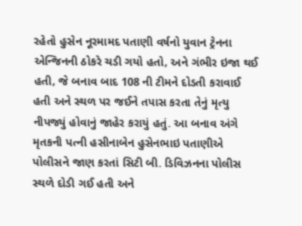રહેતો હુસેન નૂરમામદ પતાણી વર્ષનો યુવાન ટ્રેનના એન્જિનની ઠોકરે ચડી ગયો હતો, અને ગંભીર ઇજા થઈ હતી, જે બનાવ બાદ 108 ની ટીમને દોડતી કરાવાઈ હતી અને સ્થળ પર જઈને તપાસ કરતા તેનું મૃત્યુ નીપજ્યું હોવાનું જાહેર કરાયું હતું. આ બનાવ અંગે મૃતકની પત્ની હસીનાબેન હુસેનભાઇ પતાણીએ પોલીસને જાણ કરતાં સિટી બી. ડિવિઝનના પોલીસ સ્થળે દોડી ગઈ હતી અને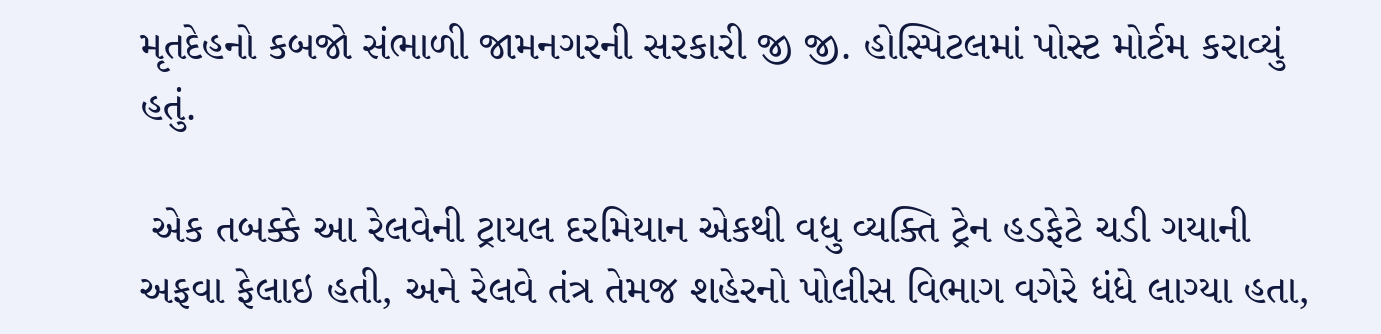મૃતદેહનો કબજો સંભાળી જામનગરની સરકારી જી જી. હોસ્પિટલમાં પોસ્ટ મોર્ટમ કરાવ્યું હતું.

 એક તબક્કે આ રેલવેની ટ્રાયલ દરમિયાન એકથી વધુ વ્યક્તિ ટ્રેન હડફેટે ચડી ગયાની અફવા ફેલાઇ હતી, અને રેલવે તંત્ર તેમજ શહેરનો પોલીસ વિભાગ વગેરે ધંધે લાગ્યા હતા,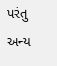પરંતુ અન્ય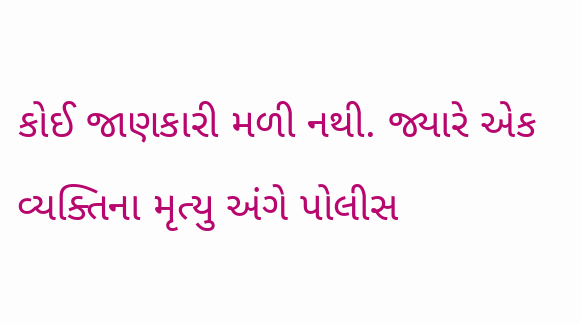કોઈ જાણકારી મળી નથી. જ્યારે એક વ્યક્તિના મૃત્યુ અંગે પોલીસ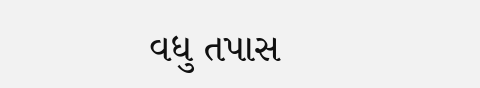વધુ તપાસ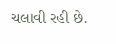ચલાવી રહી છે.